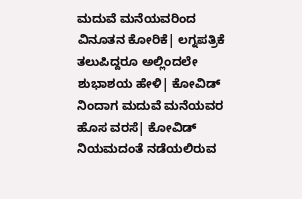ಮದುವೆ ಮನೆಯವರಿಂದ ವಿನೂತನ ಕೋರಿಕೆ| ಲಗ್ನಪತ್ರಿಕೆ ತಲುಪಿದ್ದರೂ ಅಲ್ಲಿಂದಲೇ ಶುಭಾಶಯ ಹೇಳಿ| ಕೋವಿಡ್‌ ನಿಂದಾಗ ಮದುವೆ ಮನೆಯವರ ಹೊಸ ವರಸೆ| ಕೋವಿಡ್‌ ನಿಯಮದಂತೆ ನಡೆಯಲಿರುವ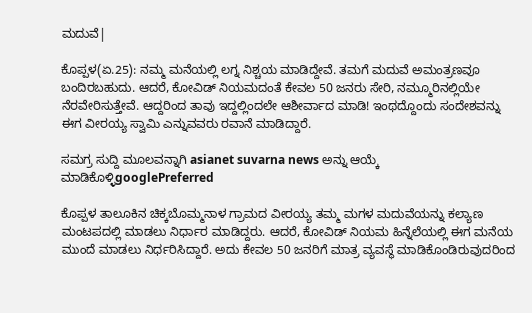ಮದುವೆ|

ಕೊಪ್ಪಳ(ಏ.25): ನಮ್ಮ ಮನೆಯಲ್ಲಿ ಲಗ್ನ ನಿಶ್ಚಯ ಮಾಡಿದ್ದೇವೆ. ತಮಗೆ ಮದುವೆ ಅಮಂತ್ರಣವೂ ಬಂದಿರಬಹುದು. ಆದರೆ, ಕೋವಿಡ್‌ ನಿಯಮದಂತೆ ಕೇವಲ 50 ಜನರು ಸೇರಿ, ನಮ್ಮೂರಿನಲ್ಲಿಯೇ ನೆರವೇರಿಸುತ್ತೇವೆ. ಆದ್ದರಿಂದ ತಾವು ಇದ್ದಲ್ಲಿಂದಲೇ ಆಶೀರ್ವಾದ ಮಾಡಿ! ಇಂಥದ್ದೊಂದು ಸಂದೇಶವನ್ನು ಈಗ ವೀರಯ್ಯ ಸ್ವಾಮಿ ಎನ್ನುವವರು ರವಾನೆ ಮಾಡಿದ್ದಾರೆ.

ಸಮಗ್ರ ಸುದ್ದಿ ಮೂಲವನ್ನಾಗಿ asianet suvarna news ಅನ್ನು ಆಯ್ಕೆ ಮಾಡಿಕೊಳ್ಳಿgooglePreferred

ಕೊಪ್ಪಳ ತಾಲೂಕಿನ ಚಿಕ್ಕಬೊಮ್ಮನಾಳ ಗ್ರಾಮದ ವೀರಯ್ಯ ತಮ್ಮ ಮಗಳ ಮದುವೆಯನ್ನು ಕಲ್ಯಾಣ ಮಂಟಪದಲ್ಲಿ ಮಾಡಲು ನಿರ್ಧಾರ ಮಾಡಿದ್ದರು. ಆದರೆ, ಕೋವಿಡ್‌ ನಿಯಮ ಹಿನ್ನೆಲೆಯಲ್ಲಿ ಈಗ ಮನೆಯ ಮುಂದೆ ಮಾಡಲು ನಿರ್ಧರಿಸಿದ್ದಾರೆ. ಅದು ಕೇವಲ 50 ಜನರಿಗೆ ಮಾತ್ರ ವ್ಯವಸ್ಥೆ ಮಾಡಿಕೊಂಡಿರುವುದರಿಂದ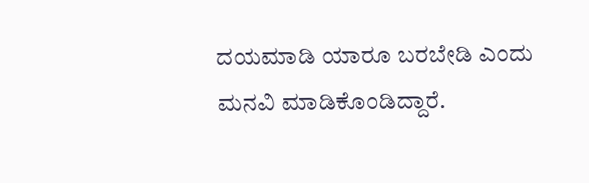ದಯಮಾಡಿ ಯಾರೂ ಬರಬೇಡಿ ಎಂದು ಮನವಿ ಮಾಡಿಕೊಂಡಿದ್ದಾರೆ.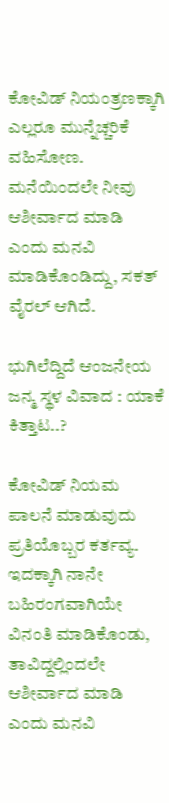ಕೋವಿಡ್‌ ನಿಯಂತ್ರಣಕ್ಕಾಗಿ ಎಲ್ಲರೂ ಮುನ್ನೆಚ್ಚರಿಕೆ ವಹಿಸೋಣ. ಮನೆಯಿಂದಲೇ ನೀವು ಆಶೀರ್ವಾದ ಮಾಡಿ ಎಂದು ಮನವಿ ಮಾಡಿಕೊಂಡಿದ್ದು, ಸಕತ್‌ ವೈರಲ್‌ ಆಗಿದೆ.

ಭುಗಿಲೆದ್ದಿದೆ ಆಂಜನೇಯ ಜನ್ಮ ಸ್ಥಳ ವಿವಾದ : ಯಾಕೆ ಕಿತ್ತಾಟ..?

ಕೋವಿಡ್‌ ನಿಯಮ ಪಾಲನೆ ಮಾಡುವುದು ಪ್ರತಿಯೊಬ್ಬರ ಕರ್ತವ್ಯ. ಇದಕ್ಕಾಗಿ ನಾನೇ ಬಹಿರಂಗವಾಗಿಯೇ ವಿನಂತಿ ಮಾಡಿಕೊಂಡು, ತಾವಿದ್ದಲ್ಲಿಂದಲೇ ಆಶೀರ್ವಾದ ಮಾಡಿ ಎಂದು ಮನವಿ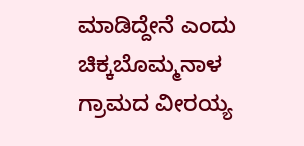ಮಾಡಿದ್ದೇನೆ ಎಂದು ಚಿಕ್ಕಬೊಮ್ಮನಾಳ ಗ್ರಾಮದ ವೀರಯ್ಯ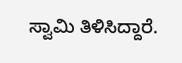ಸ್ವಾಮಿ ತಿಳಿಸಿದ್ದಾರೆ.